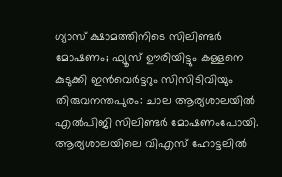ഗ്യാസ് ക്ഷാമത്തിനിടെ സിലിണ്ടർ മോഷണം; ഫ്യൂസ് ഊരിയിട്ടും കള്ളനെ കുടുക്കി ഇൻവെർട്ടറും സിസിടിവിയും
തിരുവനന്തപുരം: ചാല ആര്യശാലയിൽ എൽപിജി സിലിണ്ടർ മോഷണംപോയി. ആര്യശാലയിലെ വിഎസ് ഹോട്ടലിൽ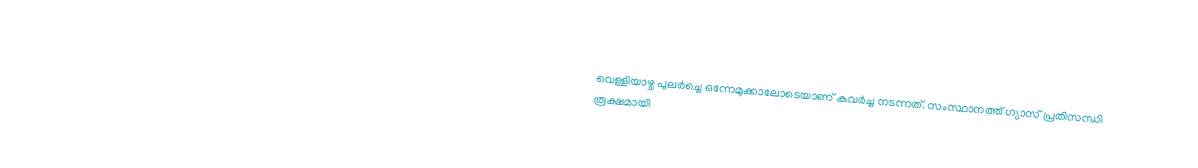വെള്ളിയാഴ്ച പുലർച്ചെ ഒന്നേമുക്കാലോടെയാണ് കവർച്ച നടന്നത്. സംസ്ഥാനത്ത് ഗ്യാസ് പ്രതിസന്ധി രൂക്ഷമായി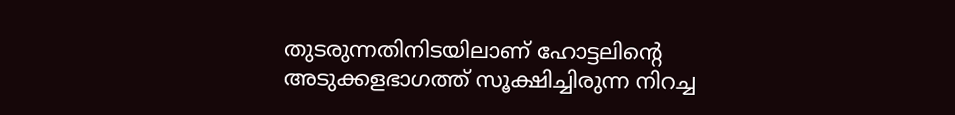തുടരുന്നതിനിടയിലാണ് ഹോട്ടലിന്റെ അടുക്കളഭാഗത്ത് സൂക്ഷിച്ചിരുന്ന നിറച്ച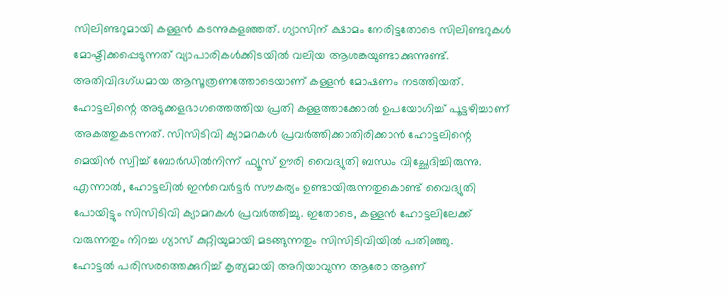സിലിണ്ടറുമായി കള്ളൻ കടന്നുകളഞ്ഞത്. ഗ്യാസിന് ക്ഷാമം നേരിട്ടതോടെ സിലിണ്ടറുകൾ മോഷ്ടിക്കപ്പെടുന്നത് വ്യാപാരികൾക്കിടയിൽ വലിയ ആശങ്കയുണ്ടാക്കുന്നുണ്ട്.
അതിവിദഗ്ധമായ ആസൂത്രണത്തോടെയാണ് കള്ളൻ മോഷണം നടത്തിയത്. ഹോട്ടലിന്റെ അടുക്കളഭാഗത്തെത്തിയ പ്രതി കള്ളത്താക്കോൽ ഉപയോഗിച്ച് പൂട്ടഴിച്ചാണ് അകത്തുകടന്നത്. സിസിടിവി ക്യാമറകൾ പ്രവർത്തിക്കാതിരിക്കാൻ ഹോട്ടലിന്റെ മെയിൻ സ്വിച്ച് ബോർഡിൽനിന്ന് ഫ്യൂസ് ഊരി വൈദ്യുതി ബന്ധം വിച്ഛേദിച്ചിരുന്നു. എന്നാൽ, ഹോട്ടലിൽ ഇൻവെർട്ടർ സൗകര്യം ഉണ്ടായിരുന്നതുകൊണ്ട് വൈദ്യുതി പോയിട്ടും സിസിടിവി ക്യാമറകൾ പ്രവർത്തിച്ചു. ഇതോടെ, കള്ളൻ ഹോട്ടലിലേക്ക് വരുന്നതും നിറച്ച ഗ്യാസ് കുറ്റിയുമായി മടങ്ങുന്നതും സിസിടിവിയിൽ പതിഞ്ഞു.
ഹോട്ടൽ പരിസരത്തെക്കുറിച്ച് കൃത്യമായി അറിയാവുന്ന ആരോ ആണ്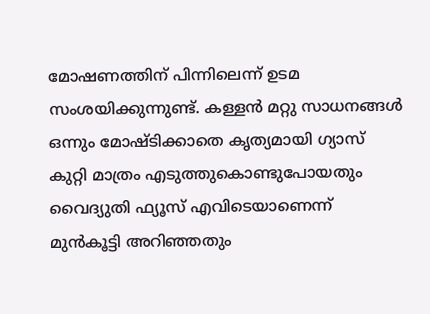മോഷണത്തിന് പിന്നിലെന്ന് ഉടമ സംശയിക്കുന്നുണ്ട്. കള്ളൻ മറ്റു സാധനങ്ങൾ ഒന്നും മോഷ്ടിക്കാതെ കൃത്യമായി ഗ്യാസ് കുറ്റി മാത്രം എടുത്തുകൊണ്ടുപോയതും വൈദ്യുതി ഫ്യൂസ് എവിടെയാണെന്ന് മുൻകൂട്ടി അറിഞ്ഞതും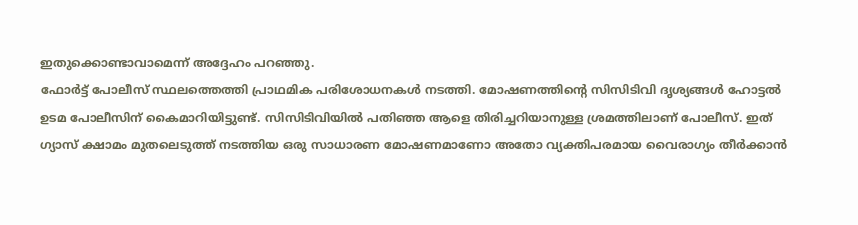ഇതുക്കൊണ്ടാവാമെന്ന് അദ്ദേഹം പറഞ്ഞു.
ഫോർട്ട് പോലീസ് സ്ഥലത്തെത്തി പ്രാഥമിക പരിശോധനകൾ നടത്തി. മോഷണത്തിന്റെ സിസിടിവി ദൃശ്യങ്ങൾ ഹോട്ടൽ ഉടമ പോലീസിന് കൈമാറിയിട്ടുണ്ട്. സിസിടിവിയിൽ പതിഞ്ഞ ആളെ തിരിച്ചറിയാനുള്ള ശ്രമത്തിലാണ് പോലീസ്. ഇത് ഗ്യാസ് ക്ഷാമം മുതലെടുത്ത് നടത്തിയ ഒരു സാധാരണ മോഷണമാണോ അതോ വ്യക്തിപരമായ വൈരാഗ്യം തീർക്കാൻ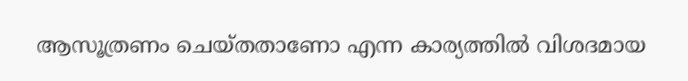ആസൂത്രണം ചെയ്തതാണോ എന്ന കാര്യത്തിൽ വിശദമായ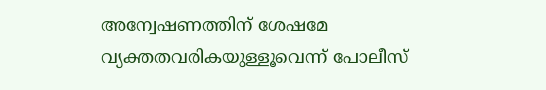അന്വേഷണത്തിന് ശേഷമേ വ്യക്തതവരികയുള്ളൂവെന്ന് പോലീസ്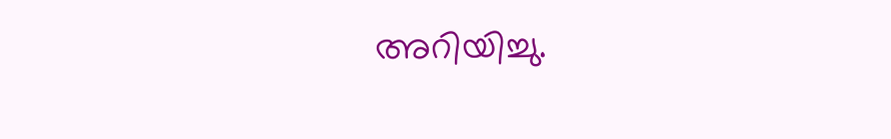അറിയിച്ചു.